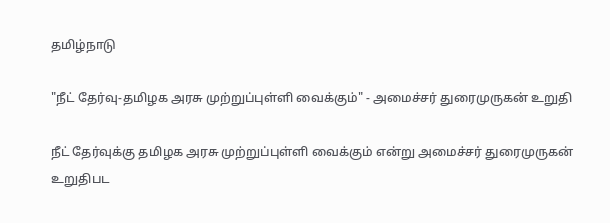தமிழ்நாடு

"நீட் தேர்வு-தமிழக அரசு முற்றுப்புள்ளி வைக்கும்" - அமைச்சர் துரைமுருகன் உறுதி

நீட் தேர்வுக்கு தமிழக அரசு முற்றுப்புள்ளி வைக்கும் என்று அமைச்சர் துரைமுருகன் உறுதிபட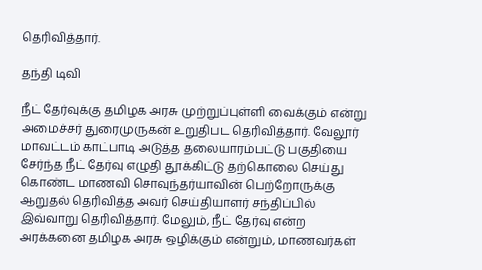தெரிவித்தார்.

தந்தி டிவி

நீட் தேர்வுக்கு தமிழக அரசு முற்றுப்புள்ளி வைக்கும் என்று அமைச்சர் துரைமுருகன் உறுதிபட தெரிவித்தார். வேலூர் மாவட்டம் காட்பாடி அடுத்த தலையாரம்பட்டு பகுதியை சேர்ந்த நீட் தேர்வு எழுதி தூக்கிட்டு தற்கொலை செய்து கொண்ட மாணவி சொவுந்தர்யாவின் பெற்றோருக்கு ஆறுதல் தெரிவித்த அவர் செய்தியாளர் சந்திப்பில் இவ்வாறு தெரிவித்தார். மேலும், நீட் தேர்வு என்ற அரக்கனை தமிழக அரசு ஒழிக்கும் என்றும், மாணவர்கள்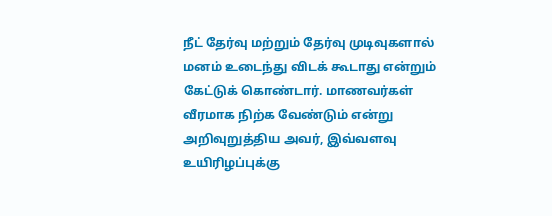நீட் தேர்வு மற்றும் தேர்வு முடிவுகளால் மனம் உடைந்து விடக் கூடாது என்றும் கேட்டுக் கொண்டார். மாணவர்கள் வீரமாக நிற்க வேண்டும் என்று அறிவுறுத்திய அவர், இவ்வளவு உயிரிழப்புக்கு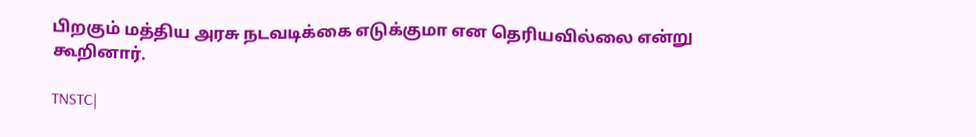பிறகும் மத்திய அரசு நடவடிக்கை எடுக்குமா என தெரியவில்லை என்று கூறினார்.

TNSTC|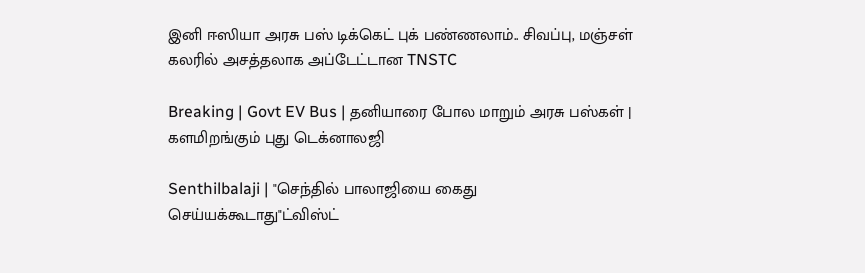இனி ஈஸியா அரசு பஸ் டிக்கெட் புக் பண்ணலாம்.. சிவப்பு, மஞ்சள் கலரில் அசத்தலாக அப்டேட்டான TNSTC

Breaking | Govt EV Bus | தனியாரை போல மாறும் அரசு பஸ்கள் | களமிறங்கும் புது டெக்னாலஜி

Senthilbalaji | "செந்தில் பாலாஜியை கைது செய்யக்கூடாது"ட்விஸ்ட்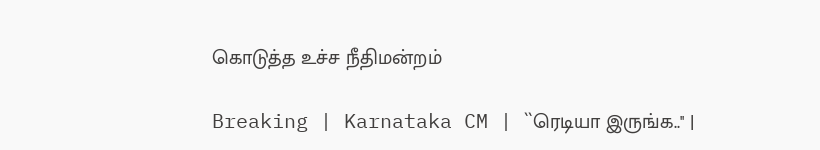கொடுத்த உச்ச நீதிமன்றம்

Breaking | Karnataka CM | ``ரெடியா இருங்க..'' |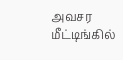அவசர மீட்டிங்கில்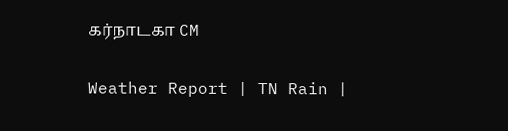கர்நாடகா CM

Weather Report | TN Rain |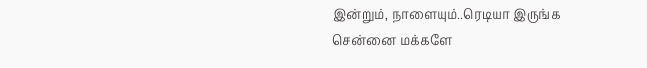இன்றும், நாளையும்..ரெடியா இருங்க சென்னை மக்களே